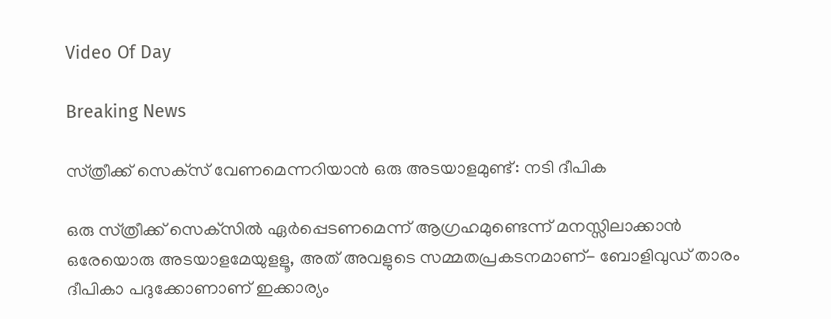Video Of Day

Breaking News

സ്‌ത്രീക്ക്‌ സെക്‌സ് വേണമെന്നറിയാന്‍ ഒരു അടയാളമുണ്ട്: നടി ദീപിക

ഒരു സ്‌ത്രീക്ക്‌ സെക്‌സില്‍ ഏര്‍പ്പെടണമെന്ന്‌ ആഗ്രഹമുണ്ടെന്ന്‌ മനസ്സിലാക്കാന്‍ ഒരേയൊരു അടയാളമേയുളളൂ, അത്‌ അവളുടെ സമ്മതപ്രകടനമാണ്‌- ബോളിവുഡ്‌ താരം ദീപികാ പദുക്കോണാണ്‌ ഇക്കാര്യം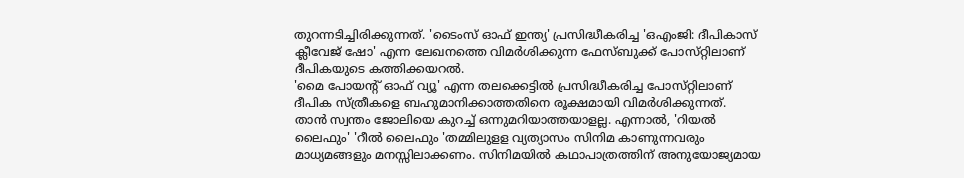തുറന്നടിച്ചിരിക്കുന്നത്‌. 'ടൈംസ്‌ ഓഫ്‌ ഇന്ത്യ' പ്രസിദ്ധീകരിച്ച 'ഒഎംജി: ദീപികാസ്‌ ക്ലീവേജ്‌ ഷോ' എന്ന ലേഖനത്തെ വിമര്‍ശിക്കുന്ന ഫേസ്‌ബുക്ക്‌ പോസ്‌റ്റിലാണ്‌ ദീപികയുടെ കത്തിക്കയറല്‍.
'മൈ പോയന്റ്‌ ഓഫ്‌ വ്യൂ' എന്ന തലക്കെട്ടില്‍ പ്രസിദ്ധീകരിച്ച പോസ്‌റ്റിലാണ്‌ ദീപിക സ്‌ത്രീകളെ ബഹുമാനിക്കാത്തതിനെ രൂക്ഷമായി വിമര്‍ശിക്കുന്നത്‌. താന്‍ സ്വന്തം ജോലിയെ കുറച്ച്‌ ഒന്നുമറിയാത്തയാളല്ല. എന്നാല്‍, 'റിയല്‍ ലൈഫും' 'റീല്‍ ലൈഫും 'തമ്മിലുളള വ്യത്യാസം സിനിമ കാണുന്നവരും മാധ്യമങ്ങളും മനസ്സിലാക്കണം. സിനിമയില്‍ കഥാപാത്രത്തിന്‌ അനുയോജ്യമായ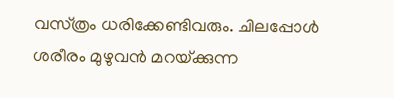വസ്‌ത്രം ധരിക്കേണ്ടിവരും. ചിലപ്പോള്‍ ശരീരം മുഴുവന്‍ മറയ്‌ക്കുന്ന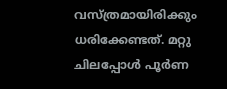വസ്‌ത്രമായിരിക്കും ധരിക്കേണ്ടത്‌. മറ്റു ചിലപ്പോള്‍ പൂര്‍ണ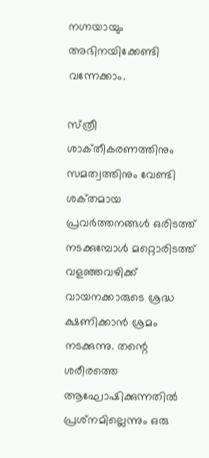നഗ്നയായും അഭിനയിക്കേണ്ടി വന്നേക്കാം.

സ്‌ത്രീ ശാക്‌തീകരണത്തിനും സമത്വത്തിനും വേണ്ടി ശക്‌തമായ പ്രവര്‍ത്തനങ്ങള്‍ ഒരിടത്ത്‌ നടക്കുമ്പോള്‍ മറ്റൊരിടത്ത്‌ വളഞ്ഞവഴിക്ക്‌ വായനക്കാരുടെ ശ്രദ്ധ ക്ഷണിക്കാന്‍ ശ്രമം നടക്കുന്നു. തന്റെ ശരീരത്തെ ആഘോഷിക്കുന്നതില്‍ പ്രശ്‌നമില്ലെന്നും ഒരു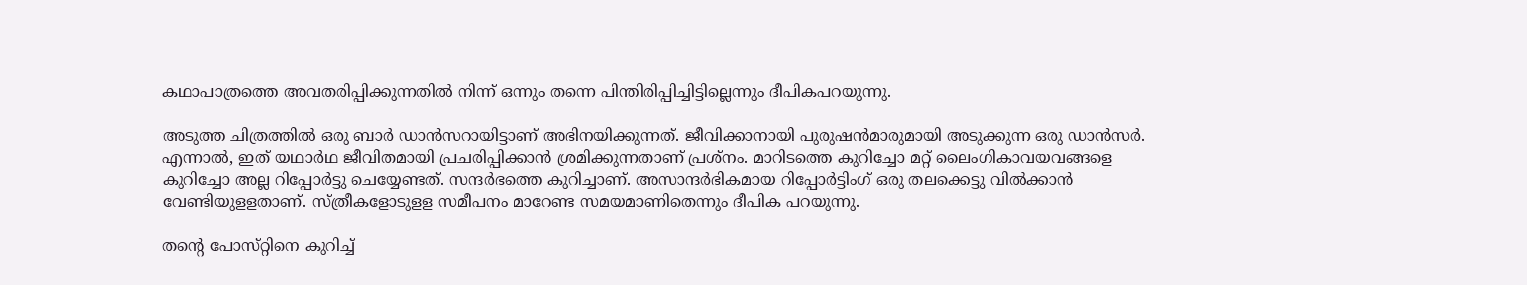കഥാപാത്രത്തെ അവതരിപ്പിക്കുന്നതില്‍ നിന്ന്‌ ഒന്നും തന്നെ പിന്തിരിപ്പിച്ചിട്ടില്ലെന്നും ദീപികപറയുന്നു.

അടുത്ത ചിത്രത്തില്‍ ഒരു ബാര്‍ ഡാന്‍സറായിട്ടാണ്‌ അഭിനയിക്കുന്നത്‌. ജീവിക്കാനായി പുരുഷന്‍മാരുമായി അടുക്കുന്ന ഒരു ഡാന്‍സര്‍. എന്നാല്‍, ഇത്‌ യഥാര്‍ഥ ജീവിതമായി പ്രചരിപ്പിക്കാന്‍ ശ്രമിക്കുന്നതാണ്‌ പ്രശ്‌നം. മാറിടത്തെ കുറിച്ചോ മറ്റ്‌ ലൈംഗികാവയവങ്ങളെ കുറിച്ചോ അല്ല റിപ്പോര്‍ട്ടു ചെയ്യേണ്ടത്‌. സന്ദര്‍ഭത്തെ കുറിച്ചാണ്‌. അസാന്ദര്‍ഭികമായ റിപ്പോര്‍ട്ടിംഗ്‌ ഒരു തലക്കെട്ടു വില്‍ക്കാന്‍ വേണ്ടിയുളളതാണ്‌. സ്‌ത്രീകളോടുളള സമീപനം മാറേണ്ട സമയമാണിതെന്നും ദീപിക പറയുന്നു.

തന്റെ പോസ്‌റ്റിനെ കുറിച്ച്‌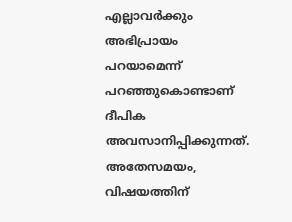എല്ലാവര്‍ക്കും അഭിപ്രായം പറയാമെന്ന്‌ പറഞ്ഞുകൊണ്ടാണ്‌ ദീപിക അവസാനിപ്പിക്കുന്നത്‌. അതേസമയം, വിഷയത്തിന്‌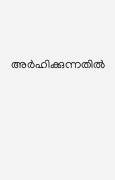അര്‍ഹിക്കുന്നതില്‍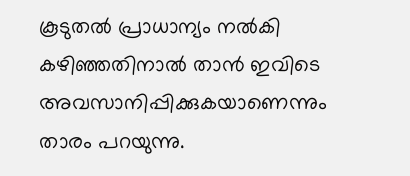കൂടുതല്‍ പ്രാധാന്യം നല്‍കി കഴിഞ്ഞതിനാല്‍ താന്‍ ഇവിടെ അവസാനിപ്പിക്കുകയാണെന്നും താരം പറയുന്നു.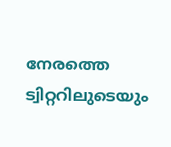നേരത്തെ ട്വിറ്ററിലുടെയും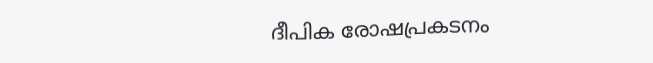ദീപിക രോഷപ്രകടനം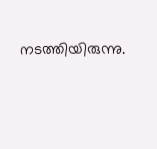നടത്തിയിരുന്നു.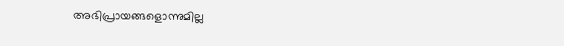അഭിപ്രായങ്ങളൊന്നുമില്ല